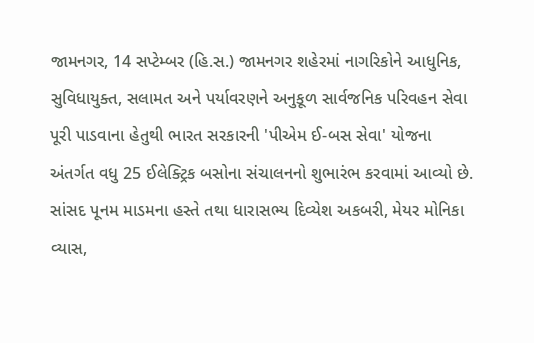જામનગર, 14 સપ્ટેમ્બર (હિ.સ.) જામનગર શહેરમાં નાગરિકોને આધુનિક, સુવિધાયુક્ત, સલામત અને પર્યાવરણને અનુકૂળ સાર્વજનિક પરિવહન સેવા પૂરી પાડવાના હેતુથી ભારત સરકારની 'પીએમ ઈ-બસ સેવા' યોજના અંતર્ગત વધુ 25 ઈલેક્ટ્રિક બસોના સંચાલનનો શુભારંભ કરવામાં આવ્યો છે.
સાંસદ પૂનમ માડમના હસ્તે તથા ધારાસભ્ય દિવ્યેશ અકબરી, મેયર મોનિકા વ્યાસ,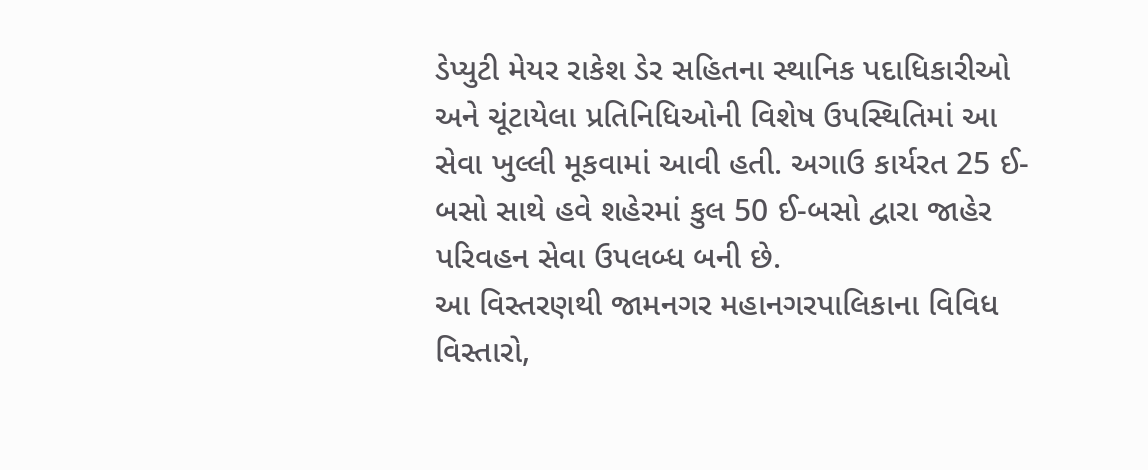ડેપ્યુટી મેયર રાકેશ ડેર સહિતના સ્થાનિક પદાધિકારીઓ અને ચૂંટાયેલા પ્રતિનિધિઓની વિશેષ ઉપસ્થિતિમાં આ સેવા ખુલ્લી મૂકવામાં આવી હતી. અગાઉ કાર્યરત 25 ઈ-બસો સાથે હવે શહેરમાં કુલ 50 ઈ-બસો દ્વારા જાહેર પરિવહન સેવા ઉપલબ્ધ બની છે.
આ વિસ્તરણથી જામનગર મહાનગરપાલિકાના વિવિધ વિસ્તારો,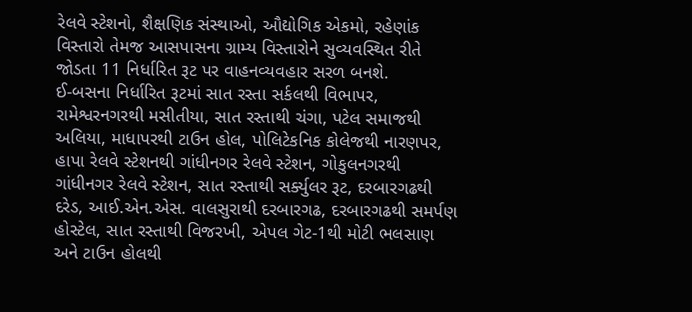રેલવે સ્ટેશનો, શૈક્ષણિક સંસ્થાઓ, ઔદ્યોગિક એકમો, રહેણાંક વિસ્તારો તેમજ આસપાસના ગ્રામ્ય વિસ્તારોને સુવ્યવસ્થિત રીતે જોડતા 11 નિર્ધારિત રૂટ પર વાહનવ્યવહાર સરળ બનશે.
ઈ-બસના નિર્ધારિત રૂટમાં સાત રસ્તા સર્કલથી વિભાપર, રામેશ્વરનગરથી મસીતીયા, સાત રસ્તાથી ચંગા, પટેલ સમાજથી અલિયા, માધાપરથી ટાઉન હોલ, પોલિટેકનિક કોલેજથી નારણપર, હાપા રેલવે સ્ટેશનથી ગાંધીનગર રેલવે સ્ટેશન, ગોકુલનગરથી ગાંધીનગર રેલવે સ્ટેશન, સાત રસ્તાથી સર્ક્યુલર રૂટ, દરબારગઢથી દરેડ, આઈ.એન.એસ. વાલસુરાથી દરબારગઢ, દરબારગઢથી સમર્પણ હોસ્ટેલ, સાત રસ્તાથી વિજરખી, એપલ ગેટ-1થી મોટી ભલસાણ અને ટાઉન હોલથી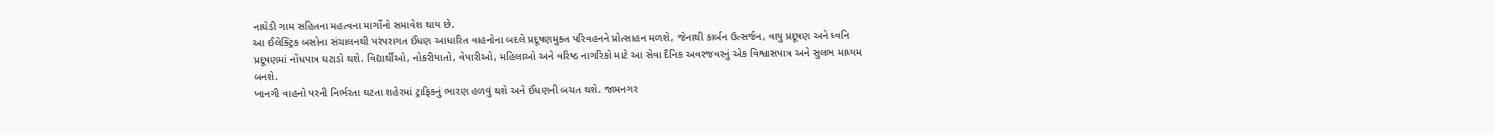નાઘેડી ગામ સહિતના મહત્વના માર્ગોનો સમાવેશ થાય છે.
આ ઈલેક્ટ્રિક બસોના સંચાલનથી પરંપરાગત ઈંધણ આધારિત વાહનોના બદલે પ્રદૂષણમુક્ત પરિવહનને પ્રોત્સાહન મળશે, જેનાથી કાર્બન ઉત્સર્જન, વાયુ પ્રદૂષણ અને ધ્વનિ પ્રદૂષણમાં નોંધપાત્ર ઘટાડો થશે. વિદ્યાર્થીઓ, નોકરીયાતો, વેપારીઓ, મહિલાઓ અને વરિષ્ઠ નાગરિકો માટે આ સેવા દૈનિક અવરજવરનું એક વિશ્વાસપાત્ર અને સુલભ માધ્યમ બનશે.
ખાનગી વાહનો પરની નિર્ભરતા ઘટતા શહેરમાં ટ્રાફિકનું ભારણ હળવું થશે અને ઈંધણની બચત થશે. જામનગર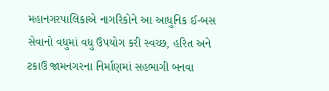મહાનગરપાલિકાએ નાગરિકોને આ આધુનિક ઈ-બસ સેવાનો વધુમાં વધુ ઉપયોગ કરી સ્વચ્છ, હરિત અને ટકાઉ જામનગરના નિર્માણમાં સહભાગી બનવા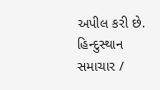અપીલ કરી છે.
હિન્દુસ્થાન સમાચાર /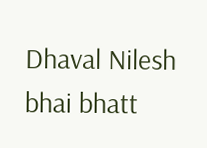Dhaval Nilesh bhai bhatt